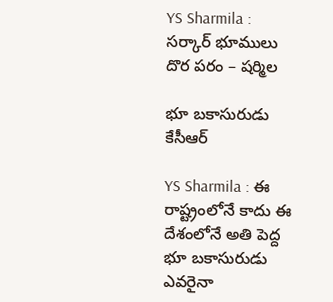YS Sharmila : స‌ర్కార్ భూములు దొర ప‌రం – ష‌ర్మిల‌

భూ బ‌కాసురుడు కేసీఆర్

YS Sharmila : ఈ రాష్ట్రంలోనే కాదు ఈ దేశంలోనే అతి పెద్ద భూ బ‌కాసురుడు ఎవ‌రైనా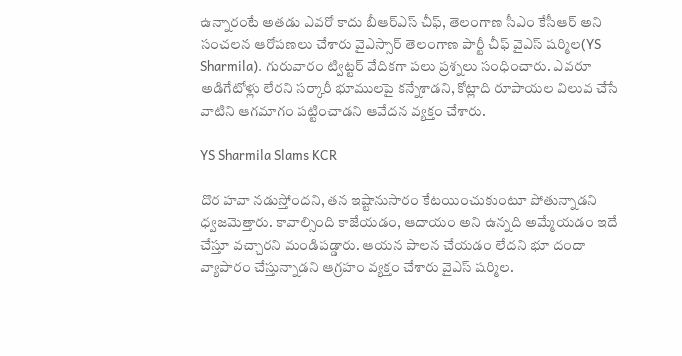ఉన్నారంటే అత‌డు ఎవ‌రో కాదు బీఆర్ఎస్ చీఫ్‌, తెలంగాణ సీఎం కేసీఆర్ అని సంచ‌ల‌న ఆరోప‌ణ‌లు చేశారు వైఎస్సార్ తెలంగాణ పార్టీ చీఫ్ వైఎస్ ష‌ర్మిల‌(YS Sharmila). గురువారం ట్విట్ట‌ర్ వేదిక‌గా ప‌లు ప్ర‌శ్న‌లు సంధించారు. ఎవ‌రూ అడిగేటోళ్లు లేర‌ని స‌ర్కారీ భూముల‌పై క‌న్నేశాడ‌ని, కోట్లాది రూపాయ‌ల విలువ చేసే వాటిని ఆగ‌మాగం ప‌ట్టించాడ‌ని ఆవేద‌న వ్య‌క్తం చేశారు.

YS Sharmila Slams KCR

దొర హ‌వా న‌డుస్తోంద‌ని, త‌న ఇష్టానుసారం కేట‌యించుకుంటూ పోతున్నాడ‌ని ధ్వ‌జ‌మెత్తారు. కావాల్సింది కాజేయ‌డం, ఆదాయం అని ఉన్న‌ది అమ్మేయ‌డం ఇదే చేస్తూ వ‌చ్చార‌ని మండిప‌డ్డారు. ఆయ‌న పాల‌న చేయ‌డం లేద‌ని భూ దందా వ్యాపారం చేస్తున్నాడ‌ని ఆగ్ర‌హం వ్య‌క్తం చేశారు వైఎస్ ష‌ర్మిల‌.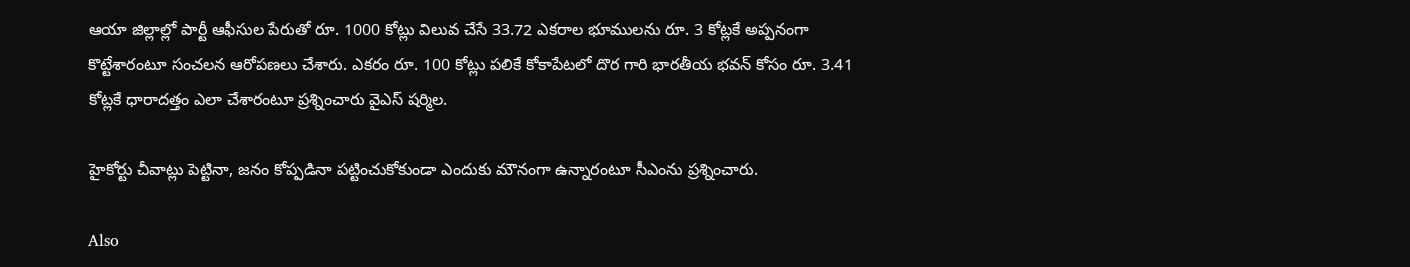ఆయా జిల్లాల్లో పార్టీ ఆఫీసుల పేరుతో రూ. 1000 కోట్లు విలువ చేసే 33.72 ఎక‌రాల భూముల‌ను రూ. 3 కోట్ల‌కే అప్ప‌నంగా కొట్టేశారంటూ సంచ‌ల‌న ఆరోప‌ణ‌లు చేశారు. ఎక‌రం రూ. 100 కోట్లు ప‌లికే కోకాపేట‌లో దొర గారి భార‌తీయ భ‌వ‌న్ కోసం రూ. 3.41 కోట్ల‌కే ధారాద‌త్తం ఎలా చేశారంటూ ప్ర‌శ్నించారు వైఎస్ ష‌ర్మిల‌.

హైకోర్టు చీవాట్లు పెట్టినా, జ‌నం కోప్ప‌డినా ప‌ట్టించుకోకుండా ఎందుకు మౌనంగా ఉన్నారంటూ సీఎంను ప్ర‌శ్నించారు.

Also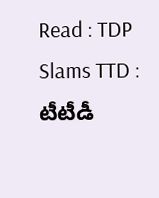Read : TDP Slams TTD : టీటీడీ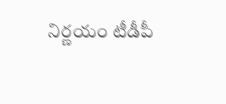నిర్ణ‌యం టీడీపీ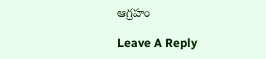ఆగ్ర‌హం

Leave A Reply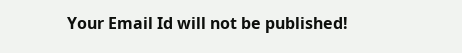Your Email Id will not be published!